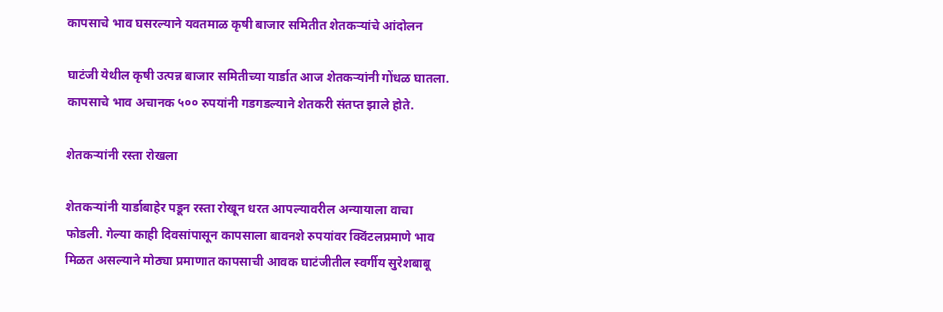कापसाचे भाव घसरल्याने यवतमाळ कृषी बाजार समितीत शेतकऱ्यांचे आंदोलन

घाटंजी येथील कृषी उत्पन्न बाजार समितीच्या यार्डात आज शेतकऱ्यांनी गोंधळ घातला. कापसाचे भाव अचानक ५०० रुपयांनी गडगडल्याने शेतकरी संतप्त झाले होते.

शेतकऱ्यांनी रस्ता रोखला

शेतकऱ्यांनी यार्डाबाहेर पडून रस्ता रोखून धरत आपल्यावरील अन्यायाला वाचा फोडली. गेल्या काही दिवसांपासून कापसाला बावनशे रुपयांवर क्विंटलप्रमाणे भाव मिळत असल्याने मोठ्या प्रमाणात कापसाची आवक घाटंजीतील स्वर्गीय सुरेशबाबू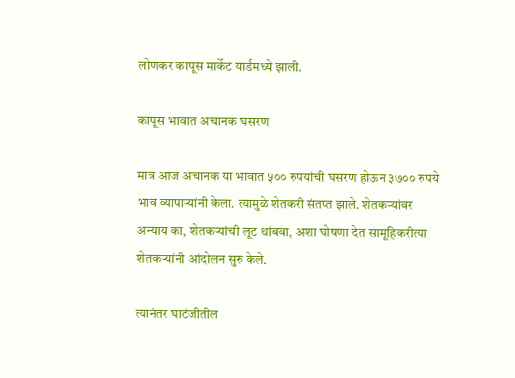लोणकर कापूस मार्केट यार्डमध्ये झाली.

कापूस भावात अचानक घसरण

मात्र आज अचानक या भावात ५०० रुपयांची घसरण होऊन ३७०० रुपये भाव व्यापाऱ्यांनी केला. त्यामुळे शेतकरी संतप्त झाले. शेतकऱ्यांवर अन्याय का, शेतकऱ्यांची लूट थांबवा, अशा घोषणा देत सामूहिकरीत्या शेतकऱ्यांनी आंदोलन सुरु केले.

त्यानंतर घाटंजीतील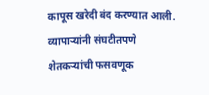कापूस खरेदी बंद करण्यात आली. व्यापाऱ्यांनी संघटीतपणे शेतकऱ्यांची फसवणूक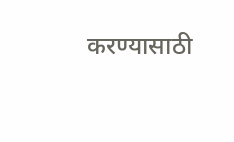करण्यासाठी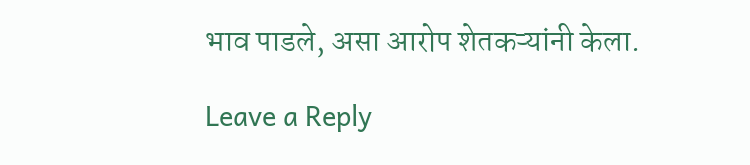भाव पाडले, असा आरोप शेतकऱ्यांनी केला.

Leave a Reply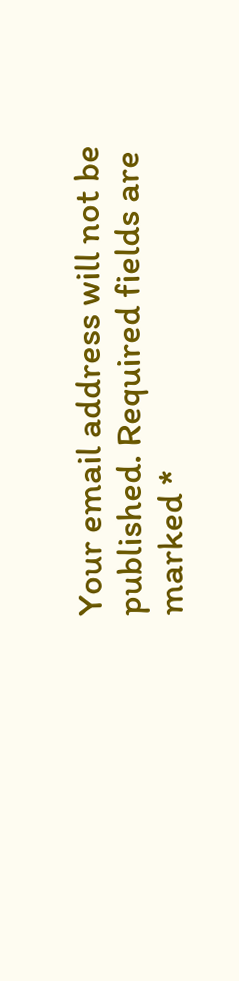Your email address will not be published. Required fields are marked *